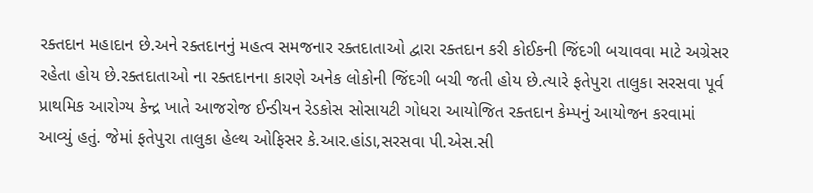રક્તદાન મહાદાન છે.અને રક્તદાનનું મહત્વ સમજનાર રક્તદાતાઓ દ્વારા રક્તદાન કરી કોઈકની જિંદગી બચાવવા માટે અગ્રેસર રહેતા હોય છે.રક્તદાતાઓ ના રક્તદાનના કારણે અનેક લોકોની જિંદગી બચી જતી હોય છે.ત્યારે ફતેપુરા તાલુકા સરસવા પૂર્વ પ્રાથમિક આરોગ્ય કેન્દ્ર ખાતે આજરોજ ઈન્ડીયન રેડકોસ સોસાયટી ગોધરા આયોજિત રક્તદાન કેમ્પનું આયોજન કરવામાં આવ્યું હતું. જેમાં ફતેપુરા તાલુકા હેલ્થ ઓફિસર કે.આર.હાંડા,સરસવા પી.એસ.સી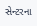સેન્ટરના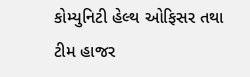કોમ્યુનિટી હેલ્થ ઓફિસર તથા ટીમ હાજર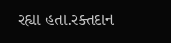રહ્યા હતા.રક્તદાન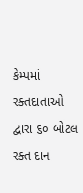કેમ્પમાં રક્તદાતાઓ દ્વારા ૬૦ બોટલ રક્ત દાન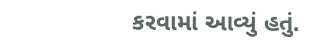કરવામાં આવ્યું હતું.